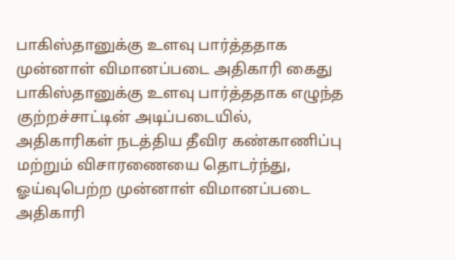பாகிஸ்தானுக்கு உளவு பார்த்ததாக முன்னாள் விமானப்படை அதிகாரி கைது
பாகிஸ்தானுக்கு உளவு பார்த்ததாக எழுந்த குற்றச்சாட்டின் அடிப்படையில், அதிகாரிகள் நடத்திய தீவிர கண்காணிப்பு மற்றும் விசாரணையை தொடர்ந்து, ஓய்வுபெற்ற முன்னாள் விமானப்படை அதிகாரி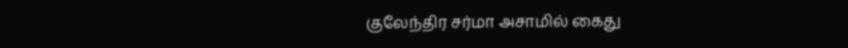குலேந்திர சர்மா அசாமில் கைது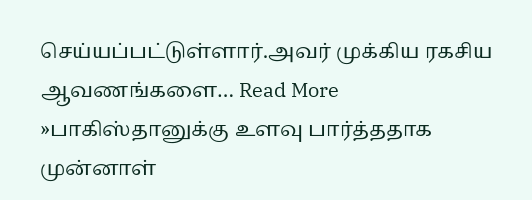செய்யப்பட்டுள்ளார்.அவர் முக்கிய ரகசிய ஆவணங்களை… Read More »பாகிஸ்தானுக்கு உளவு பார்த்ததாக முன்னாள்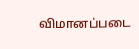விமானப்படை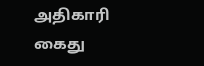அதிகாரி கைது